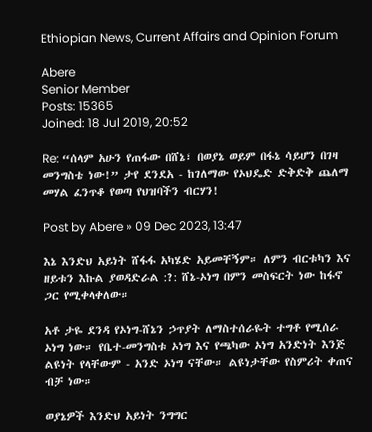Ethiopian News, Current Affairs and Opinion Forum

Abere
Senior Member
Posts: 15365
Joined: 18 Jul 2019, 20:52

Re: “ሰላም አሁን የጠፋው በሸኔ፣ በወያኔ ወይም በፋኔ ሳይሆን በገዛ መንግስቴ ነው!” ታየ ደንደአ - ከገለማው የኦህዴድ ድቅድቅ ጨለማ መሃል ፈንጥቆ የወጣ የህዝባችን ብርሃን!

Post by Abere » 09 Dec 2023, 13:47

እኔ እንድህ አይነት ሸፋፋ አካሄድ አይመቸኝም። ለምን ብርቱካን እና ዘይቱን እኩል ያወዳድራል :?: ሸኔ-ኦነግ በምን መስፍርት ነው ከፋኖ ጋር የሚቀላቀለው።

አቶ ታዬ ደንዳ የኦነግ-ሸኔን ኃጥያት ለማስተሰራዬት ተግቶ የሚሰራ ኦነግ ነው። የቤተ-መንግስቱ ኦነግ እና የጫካው ኦነግ አንድነት እንጅ ልዩነት የላቸውም - አንድ ኦነግ ናቸው። ልዩነታቸው የስምሪት ቀጠና ብቻ ነው።

ወያኔዎች እንድህ አይነት ንግግር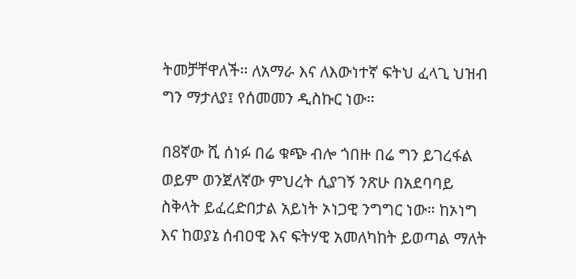ትመቻቸዋለች። ለአማራ እና ለእውነተኛ ፍትህ ፈላጊ ህዝብ ግን ማታለያ፤ የሰመመን ዲስኩር ነው።

በ8ኛው ሺ ሰነፉ በሬ ቁጭ ብሎ ጎበዙ በሬ ግን ይገረፋል ወይም ወንጀለኛው ምህረት ሲያገኝ ንጽሁ በአደባባይ ስቅላት ይፈረድበታል አይነት ኦነጋዊ ንግግር ነው። ከኦነግ እና ከወያኔ ሰብዐዊ እና ፍትሃዊ አመለካከት ይወጣል ማለት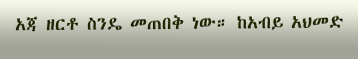አጃ ዘርቶ ስንዴ መጠበቅ ነው። ከአብይ አህመድ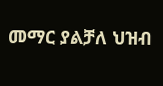መማር ያልቻለ ህዝብ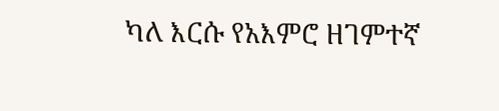ካለ እርሱ የአእምሮ ዘገምተኛ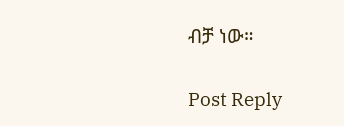ብቻ ነው።

Post Reply